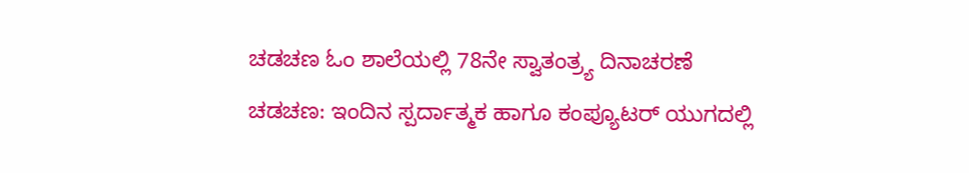ಚಡಚಣ ಓಂ ಶಾಲೆಯಲ್ಲಿ 78ನೇ ಸ್ವಾತಂತ್ರ್ಯ ದಿನಾಚರಣೆ
ಚಡಚಣ: ಇಂದಿನ ಸ್ಪರ್ದಾತ್ಮಕ ಹಾಗೂ ಕಂಪ್ಯೂಟರ್ ಯುಗದಲ್ಲಿ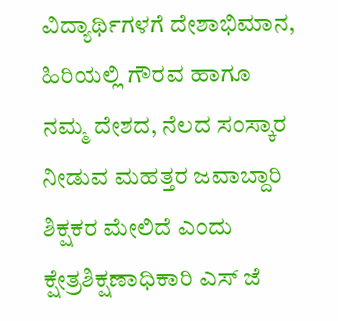ವಿದ್ಯಾರ್ಥಿಗಳಗೆ ದೇಶಾಭಿಮಾನ, ಹಿರಿಯಲ್ಲಿ ಗೌರವ ಹಾಗೂ ನಮ್ಮ ದೇಶದ, ನೆಲದ ಸಂಸ್ಕಾರ ನೀಡುವ ಮಹತ್ತರ ಜವಾಬ್ದಾರಿ ಶಿಕ್ಷಕರ ಮೇಲಿದೆ ಎಂದು ಕ್ಷೇತ್ರಶಿಕ್ಷಣಾಧಿಕಾರಿ ಎಸ್ ಜೆ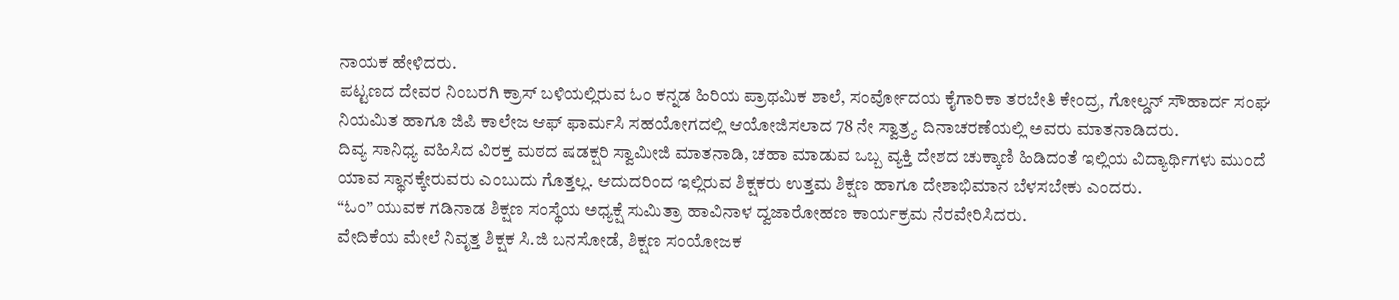ನಾಯಕ ಹೇಳಿದರು.
ಪಟ್ಟಣದ ದೇವರ ನಿಂಬರಗಿ ಕ್ರಾಸ್ ಬಳಿಯಲ್ಲಿರುವ ಓಂ ಕನ್ನಡ ಹಿರಿಯ ಪ್ರಾಥಮಿಕ ಶಾಲೆ, ಸಂರ್ವೋದಯ ಕೈಗಾರಿಕಾ ತರಬೇತಿ ಕೇಂದ್ರ, ಗೋಲ್ಡನ್ ಸೌಹಾರ್ದ ಸಂಘ ನಿಯಮಿತ ಹಾಗೂ ಜಿಪಿ ಕಾಲೇಜ ಆಫ್ ಫಾರ್ಮಸಿ ಸಹಯೋಗದಲ್ಲಿ ಆಯೋಜಿಸಲಾದ 78 ನೇ ಸ್ವಾತ್ರ್ಯ ದಿನಾಚರಣೆಯಲ್ಲಿ ಅವರು ಮಾತನಾಡಿದರು.
ದಿವ್ಯ ಸಾನಿಧ್ಯ ವಹಿಸಿದ ವಿರಕ್ತ ಮಠದ ಷಡಕ್ಷರಿ ಸ್ವಾಮೀಜಿ ಮಾತನಾಡಿ, ಚಹಾ ಮಾಡುವ ಒಬ್ಬ ವ್ಯಕ್ತಿ ದೇಶದ ಚುಕ್ಕಾಣಿ ಹಿಡಿದಂತೆ ಇಲ್ಲಿಯ ವಿದ್ಯಾರ್ಥಿಗಳು ಮುಂದೆ ಯಾವ ಸ್ಥಾನಕ್ಕೇರುವರು ಎಂಬುದು ಗೊತ್ತಲ್ಲ. ಆದುದರಿಂದ ಇಲ್ಲಿರುವ ಶಿಕ್ಷಕರು ಉತ್ತಮ ಶಿಕ್ಷಣ ಹಾಗೂ ದೇಶಾಭಿಮಾನ ಬೆಳಸಬೇಕು ಎಂದರು.
“ಓಂ” ಯುವಕ ಗಡಿನಾಡ ಶಿಕ್ಷಣ ಸಂಸ್ಥೆಯ ಅಧ್ಯಕ್ಷೆ ಸುಮಿತ್ರಾ ಹಾವಿನಾಳ ದ್ವಜಾರೋಹಣ ಕಾರ್ಯಕ್ರಮ ನೆರವೇರಿಸಿದರು.
ವೇದಿಕೆಯ ಮೇಲೆ ನಿವೃತ್ತ ಶಿಕ್ಷಕ ಸಿ.ಜಿ ಬನಸೋಡೆ, ಶಿಕ್ಷಣ ಸಂಯೋಜಕ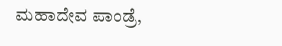ಮಹಾದೇವ ಪಾಂಡ್ರೆ,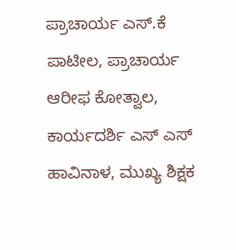ಪ್ರಾಚಾರ್ಯ ಎಸ್.ಕೆ ಪಾಟೀಲ, ಪ್ರಾಚಾರ್ಯ ಆರೀಫ ಕೋತ್ವಾಲ, ಕಾರ್ಯದರ್ಶಿ ಎಸ್ ಎಸ್ ಹಾವಿನಾಳ, ಮುಖ್ಯ ಶಿಕ್ಷಕ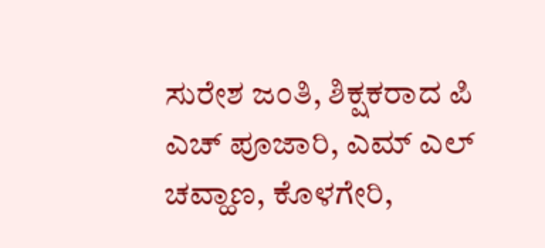ಸುರೇಶ ಜಂತಿ, ಶಿಕ್ಷಕರಾದ ಪಿ ಎಚ್ ಪೂಜಾರಿ, ಎಮ್ ಎಲ್ ಚವ್ಹಾಣ, ಕೊಳಗೇರಿ,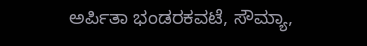ಅರ್ಪಿತಾ ಭಂಡರಕವಟೆ, ಸೌಮ್ಯಾ,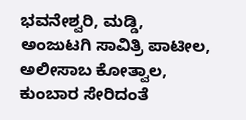ಭವನೇಶ್ವರಿ, ಮಡ್ಡಿ, ಅಂಜುಟಗಿ ಸಾವಿತ್ರಿ ಪಾಟೀಲ, ಅಲೀಸಾಬ ಕೋತ್ವಾಲ, ಕುಂಬಾರ ಸೇರಿದಂತೆ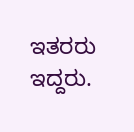ಇತರರು ಇದ್ದರು.